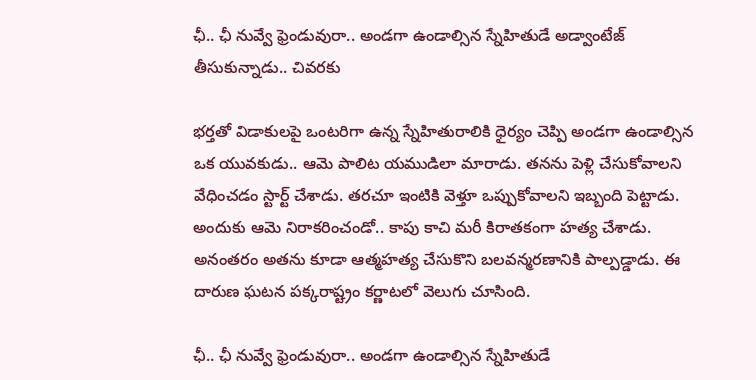ఛీ.. ఛీ నువ్వే ఫ్రెండువురా.. అండగా ఉండాల్సిన స్నేహితుడే అడ్వాంటేజ్ తీసుకున్నాడు.. చివరకు

భర్తతో విడాకులపై ఒంటరిగా ఉన్న స్నేహితురాలికి ధైర్యం చెప్పి అండగా ఉండాల్సిన ఒక యువకుడు.. ఆమె పాలిట యముడిలా మారాడు. తనను పెళ్లి చేసుకోవాలని వేధించడం స్టార్ట్ చేశాడు. తరచూ ఇంటికి వెళ్తూ ఒప్పుకోవాలని ఇబ్బంది పెట్టాడు. అందుకు ఆమె నిరాకరించండో.. కాపు కాచి మరీ కిరాతకంగా హత్య చేశాడు. అనంతరం అతను కూడా ఆత్మహత్య చేసుకొని బలవన్మరణానికి పాల్పడ్డాడు. ఈ దారుణ ఘటన పక్కరాష్ట్రం కర్ణాటలో వెలుగు చూసింది.

ఛీ.. ఛీ నువ్వే ఫ్రెండువురా.. అండగా ఉండాల్సిన స్నేహితుడే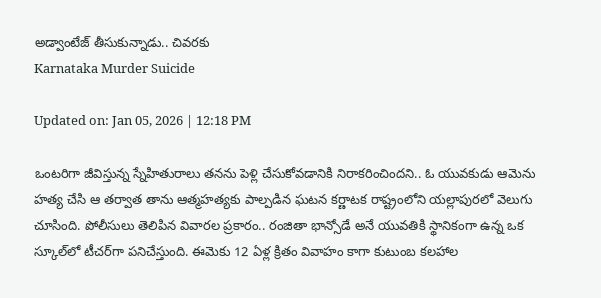అడ్వాంటేజ్ తీసుకున్నాడు.. చివరకు
Karnataka Murder Suicide

Updated on: Jan 05, 2026 | 12:18 PM

ఒంటరిగా జీవిస్తున్న స్నేహితురాలు తనను పెళ్లి చేసుకోవడానికి నిరాకరించిందని.. ఓ యువకుడు ఆమెను హత్య చేసి ఆ తర్వాత తాను ఆత్మహత్యకు పాల్పడిన ఘటన కర్ణాటక రాష్ట్రంలోని యల్లాపురలో వెలుగు చూసింది. పోలీసులు తెలిపిన వివారల ప్రకారం.. రంజితా భాన్సోడే అనే యువతికి స్థానికంగా ఉన్న ఒక స్కూల్‌లో టీచర్‌గా పనిచేస్తుంది. ఈమెకు 12 ఏళ్ల క్రితం వివాహం కాగా కుటుంబ కలహాల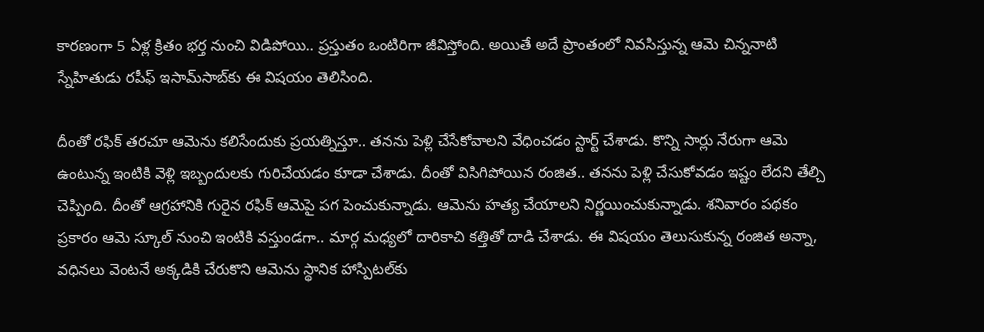కారణంగా 5 ఏళ్ల క్రితం భర్త నుంచి విడిపోయి.. ప్రస్తుతం ఒంటిరిగా జీవిస్తోంది. అయితే అదే ప్రాంతంలో నివసిస్తున్న ఆమె చిన్ననాటి స్నేహితుడు రపీఫ్‌ ఇసామ్‌సాబ్‌కు ఈ విషయం తెలిసింది.

దీంతో రఫిక్ తరచూ ఆమెను కలిసేందుకు ప్రయత్నిస్తూ.. తనను పెళ్లి చేసేకోవాలని వేధించడం స్టార్ట్ చేశాడు. కొన్ని సార్లు నేరుగా ఆమె ఉంటున్న ఇంటికి వెళ్లి ఇబ్బందులకు గురిచేయడం కూడా చేశాడు. దీంతో విసిగిపోయిన రంజిత.. తనను పెళ్లి చేసుకోవడం ఇష్టం లేదని తేల్చి చెప్పింది. దీంతో ఆగ్రహానికి గురైన రఫిక్ ఆమెపై పగ పెంచుకున్నాడు. ఆమెను హత్య చేయాలని నిర్ణయించుకున్నాడు. శనివారం పథకం ప్రకారం ఆమె స్కూల్‌ నుంచి ఇంటికి వస్తుండగా.. మార్గ మధ్యలో దారికాచి కత్తితో దాడి చేశాడు. ఈ విషయం తెలుసుకున్న రంజిత అన్నా, వధినలు వెంటనే అక్కడికి చేరుకొని ఆమెను స్థానిక హాస్పిటల్‌కు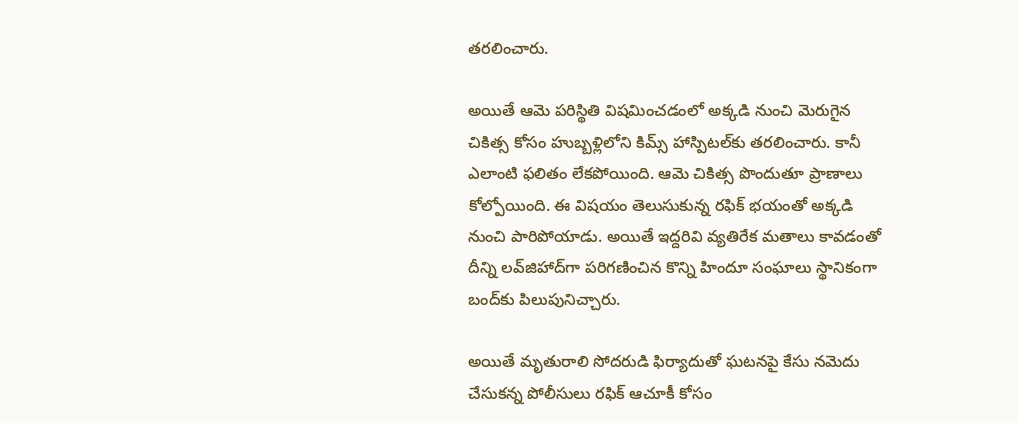తరలించారు.

అయితే ఆమె పరిస్థితి విషమించడంలో అక్కడి నుంచి మెరుగైన చికిత్స కోసం హుబ్బళ్లిలోని కిమ్స్‌ హాస్పిటల్‌కు తరలించారు. కానీ ఎలాంటి ఫలితం లేకపోయింది. ఆమె చికిత్స పొందుతూ ప్రాణాలు కోల్పోయింది. ఈ విషయం తెలుసుకున్న రఫిక్ భయంతో అక్కడి నుంచి పారిపోయాడు. అయితే ఇద్దరివి వ్యతిరేక మతాలు కావడంతో దీన్ని లవ్‌జిహాద్‌గా పరిగణించిన కొన్ని హిందూ సంఘాలు స్థానికంగా బంద్‌కు పిలుపునిచ్చారు.

అయితే మృతురాలి సోదరుడి ఫిర్యాదుతో ఘటనపై కేసు నమెదు చేసుకన్న పోలీసులు రఫిక్ ఆచూకీ కోసం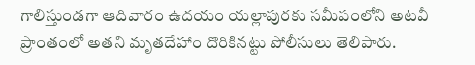గాలిస్తుండగా ఆదివారం ఉదయం యల్లాపురకు సమీపంలోని అటవీ ప్రాంతంలో అతని మృతదేహాం దొరికినట్టు పోలీసులు తెలిపారు.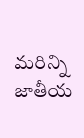మరిన్ని జాతీయ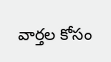వార్తల కోసం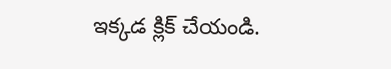ఇక్కడ క్లిక్ చేయండి.